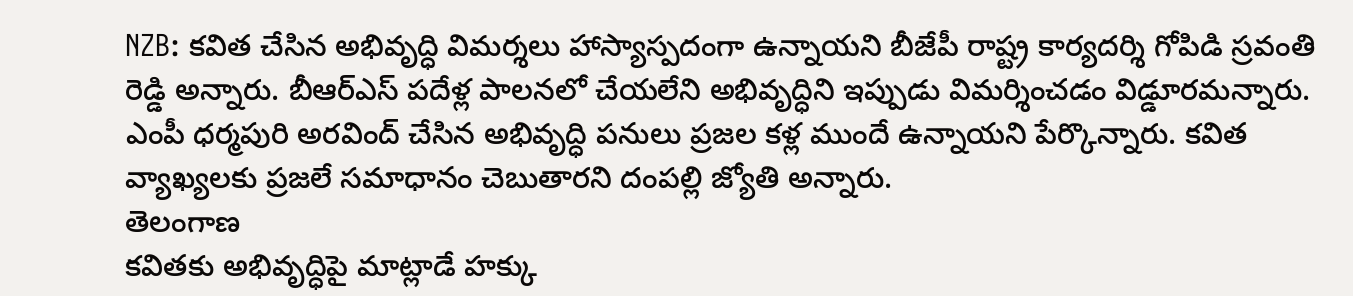NZB: కవిత చేసిన అభివృద్ధి విమర్శలు హాస్యాస్పదంగా ఉన్నాయని బీజేపీ రాష్ట్ర కార్యదర్శి గోపిడి స్రవంతి రెడ్డి అన్నారు. బీఆర్ఎస్ పదేళ్ల పాలనలో చేయలేని అభివృద్ధిని ఇప్పుడు విమర్శించడం విడ్డూరమన్నారు. ఎంపీ ధర్మపురి అరవింద్ చేసిన అభివృద్ధి పనులు ప్రజల కళ్ల ముందే ఉన్నాయని పేర్కొన్నారు. కవిత వ్యాఖ్యలకు ప్రజలే సమాధానం చెబుతారని దంపల్లి జ్యోతి అన్నారు.
తెలంగాణ
కవితకు అభివృద్ధిపై మాట్లాడే హక్కు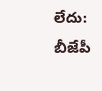లేదు: బీజేపీ